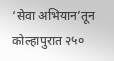‘सेवा अभियान’तून कोल्हापुरात २५०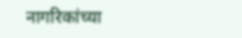नागरिकांच्या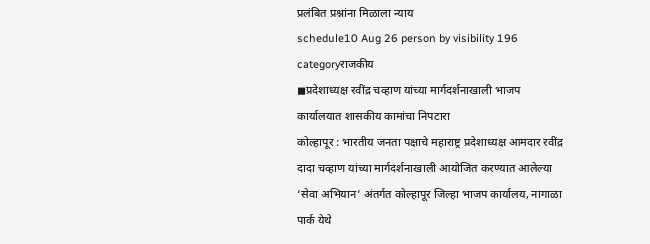प्रलंबित प्रश्नांना मिळाला न्याय
schedule10 Aug 26 person by visibility 196 categoryराजकीय
◼प्रदेशाध्यक्ष रवींद्र चव्हाण यांच्या मार्गदर्शनाखाली भाजप कार्यालयात शासकीय कामांचा निपटारा
कोल्हापूर : भारतीय जनता पक्षाचे महाराष्ट्र प्रदेशाध्यक्ष आमदार रवींद्र दादा चव्हाण यांच्या मार्गदर्शनाखाली आयोजित करण्यात आलेल्या ‘सेवा अभियान’ अंतर्गत कोल्हापूर जिल्हा भाजप कार्यालय, नागाळा पार्क येथे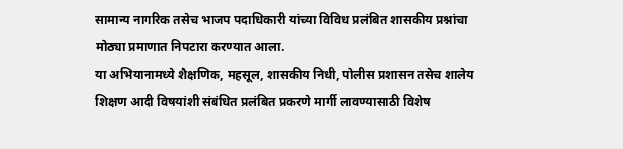सामान्य नागरिक तसेच भाजप पदाधिकारी यांच्या विविध प्रलंबित शासकीय प्रश्नांचा मोठ्या प्रमाणात निपटारा करण्यात आला.
या अभियानामध्ये शैक्षणिक, महसूल, शासकीय निधी, पोलीस प्रशासन तसेच शालेय शिक्षण आदी विषयांशी संबंधित प्रलंबित प्रकरणे मार्गी लावण्यासाठी विशेष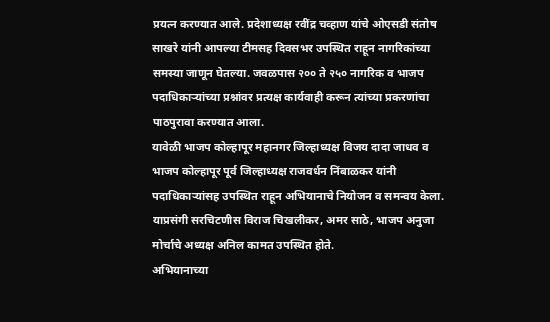प्रयत्न करण्यात आले. प्रदेशाध्यक्ष रवींद्र चव्हाण यांचे ओएसडी संतोष साखरे यांनी आपल्या टीमसह दिवसभर उपस्थित राहून नागरिकांच्या समस्या जाणून घेतल्या. जवळपास २०० ते २५० नागरिक व भाजप पदाधिकाऱ्यांच्या प्रश्नांवर प्रत्यक्ष कार्यवाही करून त्यांच्या प्रकरणांचा पाठपुरावा करण्यात आला.
यावेळी भाजप कोल्हापूर महानगर जिल्हाध्यक्ष विजय दादा जाधव व भाजप कोल्हापूर पूर्व जिल्हाध्यक्ष राजवर्धन निंबाळकर यांनी पदाधिकाऱ्यांसह उपस्थित राहून अभियानाचे नियोजन व समन्वय केला. याप्रसंगी सरचिटणीस विराज चिखलीकर, अमर साठे, भाजप अनुजा मोर्चाचे अध्यक्ष अनिल कामत उपस्थित होते.
अभियानाच्या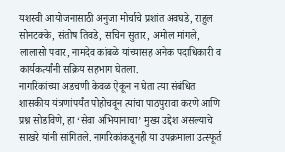यशस्वी आयोजनासाठी अनुजा मोर्चाचे प्रशांत अवघडे, राहुल सोनटक्के, संतोष तिवडे, सचिन सुतार, अमोल मांगले, लालासो पवार, नामदेव कांबळे यांच्यासह अनेक पदाधिकारी व कार्यकर्त्यांनी सक्रिय सहभाग घेतला.
नागरिकांच्या अडचणी केवळ ऐकून न घेता त्या संबंधित शासकीय यंत्रणांपर्यंत पोहोचवून त्यांचा पाठपुरावा करणे आणि प्रश्न सोडविणे, हा ‘सेवा अभियानाचा’ मुख्य उद्देश असल्याचे साखरे यांनी सांगितले. नागरिकांकडूनही या उपक्रमाला उत्स्फूर्त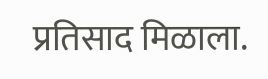प्रतिसाद मिळाला.